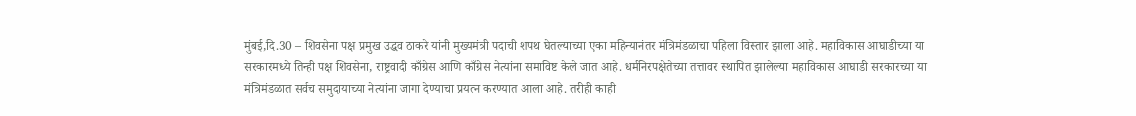मुंबई,दि.30 – शिवसेना पक्ष प्रमुख उद्धव ठाकरे यांनी मुख्यमंत्री पदाची शपथ घेतल्याच्या एका महिन्यानंतर मंत्रिमंडळाचा पहिला विस्तार झाला आहे. महाविकास आघाडीच्या या सरकारमध्ये तिन्ही पक्ष शिवसेना, राष्ट्रवादी काँग्रेस आणि काँग्रेस नेत्यांना समाविष्ट केले जात आहे. धर्मनिरपक्षेतेच्या तत्तावर स्थापित झालेल्या महाविकास आघाडी सरकारच्या या मंत्रिमंडळात सर्वच समुदायाच्या नेत्यांना जागा देण्याचा प्रयत्न करण्यात आला आहे. तरीही काही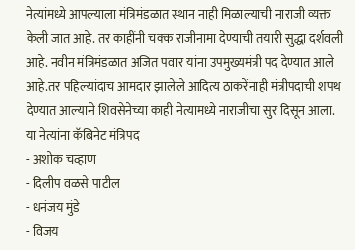नेत्यांमध्ये आपल्याला मंत्रिमंडळात स्थान नाही मिळाल्याची नाराजी व्यक्त केली जात आहे. तर काहींनी चक्क राजीनामा देण्याची तयारी सुद्धा दर्शवली आहे. नवीन मंत्रिमंडळात अजित पवार यांना उपमुख्यमंत्री पद देण्यात आले आहे.तर पहिल्यांदाच आमदार झालेले आदित्य ठाकरेंनाही मंत्रीपदाची शपथ देण्यात आल्याने शिवसेनेच्या काही नेत्यामध्ये नाराजीचा सुर दिसून आला.
या नेत्यांना कॅबिनेट मंत्रिपद
- अशोक चव्हाण
- दिलीप वळसे पाटील
- धनंजय मुंडे
- विजय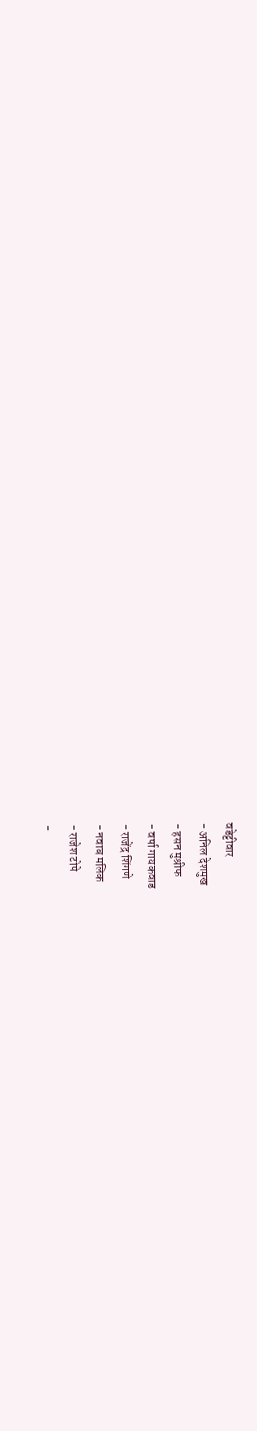वडेट्टीवार
- अनिल देशमुख
- हसन मुश्रीफ
- वर्षा गायकवाड
- राजेंद्र शिंगणे
- नवाब मलिक
- राजेश टोपे
-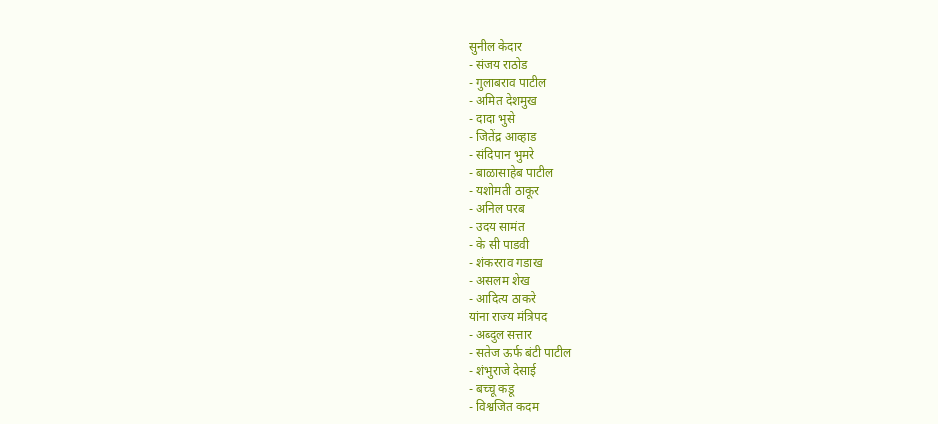सुनील केदार
- संजय राठोड
- गुलाबराव पाटील
- अमित देशमुख
- दादा भुसे
- जितेंद्र आव्हाड
- संदिपान भुमरे
- बाळासाहेब पाटील
- यशोमती ठाकूर
- अनिल परब
- उदय सामंत
- के सी पाडवी
- शंकरराव गडाख
- असलम शेख
- आदित्य ठाकरे
यांना राज्य मंत्रिपद
- अब्दुल सत्तार
- सतेज ऊर्फ बंटी पाटील
- शंभुराजे देसाई
- बच्चू कडू
- विश्वजित कदम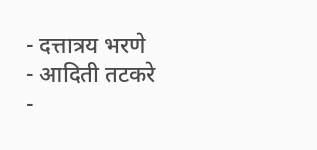- दत्तात्रय भरणे
- आदिती तटकरे
-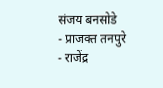संजय बनसोडे
- प्राजक्त तनपुरे
- राजेंद्र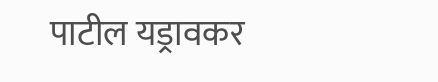पाटील यड्रावकर